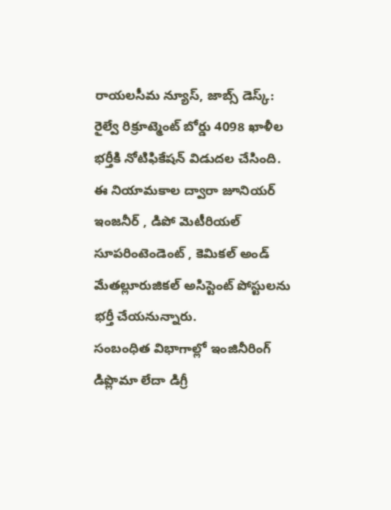రాయలసీమ న్యూస్, జాబ్స్ డెస్క్: రైల్వే రిక్రూట్మెంట్ బోర్డు 4098 ఖాళీల భర్తీకి నోటిఫికేషన్ విడుదల చేసింది. ఈ నియామకాల ద్వారా జూనియర్ ఇంజనీర్ , డిపో మెటీరియల్ సూపరింటెండెంట్ , కెమికల్ అండ్ మేతల్లూరుజికల్ అసిస్టెంట్ పోస్టులను భర్తీ చేయనున్నారు.
సంబంధిత విభాగాల్లో ఇంజినీరింగ్ డిప్లొమా లేదా డిగ్రీ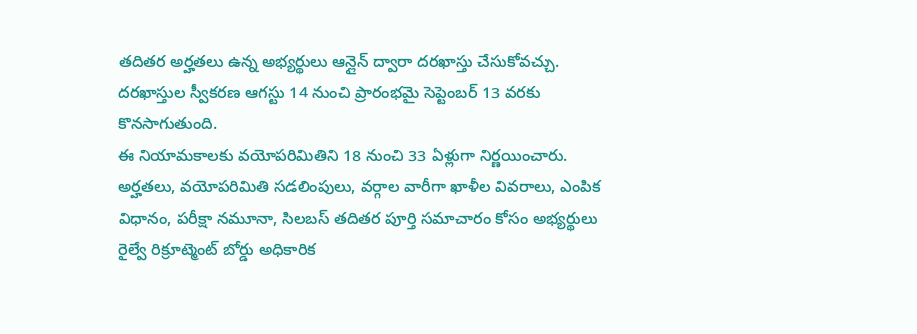తదితర అర్హతలు ఉన్న అభ్యర్థులు ఆన్లైన్ ద్వారా దరఖాస్తు చేసుకోవచ్చు. దరఖాస్తుల స్వీకరణ ఆగస్టు 14 నుంచి ప్రారంభమై సెప్టెంబర్ 13 వరకు కొనసాగుతుంది.
ఈ నియామకాలకు వయోపరిమితిని 18 నుంచి 33 ఏళ్లుగా నిర్ణయించారు. అర్హతలు, వయోపరిమితి సడలింపులు, వర్గాల వారీగా ఖాళీల వివరాలు, ఎంపిక విధానం, పరీక్షా నమూనా, సిలబస్ తదితర పూర్తి సమాచారం కోసం అభ్యర్థులు రైల్వే రిక్రూట్మెంట్ బోర్డు అధికారిక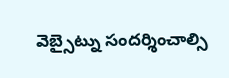వెబ్సైట్ను సందర్శించాల్సి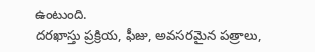ఉంటుంది.
దరఖాస్తు ప్రక్రియ, ఫీజు, అవసరమైన పత్రాలు,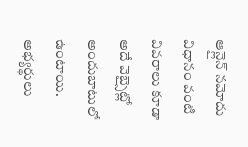ఆన్లైన్ నమోదు విధానం వంటి వివరాలు కూడా అదే వెబ్సైట్లో అందుబాటులో ఉంటాయి. అభ్యర్థులు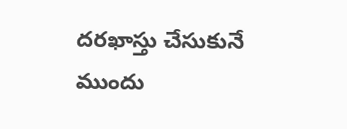దరఖాస్తు చేసుకునే ముందు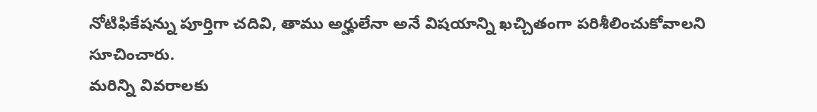నోటిఫికేషన్ను పూర్తిగా చదివి, తాము అర్హులేనా అనే విషయాన్ని ఖచ్చితంగా పరిశీలించుకోవాలని సూచించారు.
మరిన్ని వివరాలకు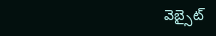వెబ్సైట్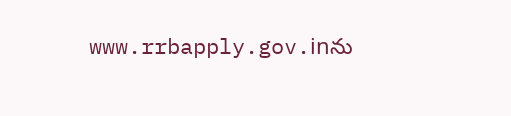www.rrbapply.gov.inను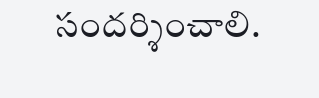సందర్శించాలి.